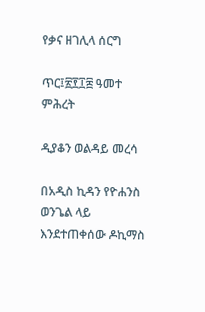የቃና ዘገሊላ ሰርግ

ጥር፤፳፻፲፰ ዓመተ ምሕረት

ዲያቆን ወልዳይ መረሳ

በአዲስ ኪዳን የዮሐንስ ወንጌል ላይ እንደተጠቀሰው ዶኪማስ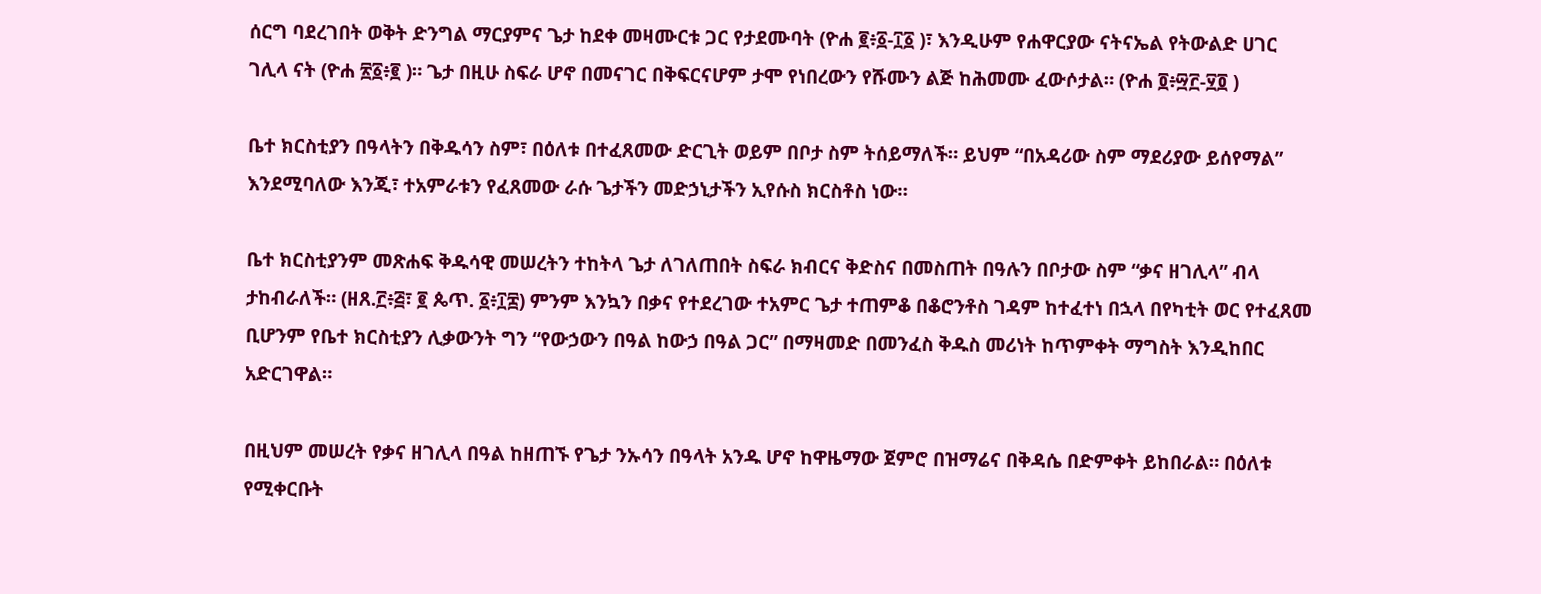ሰርግ ባደረገበት ወቅት ድንግል ማርያምና ጌታ ከደቀ መዛሙርቱ ጋር የታደሙባት (ዮሐ ፪፥፩-፲፩ )፣ እንዲሁም የሐዋርያው ናትናኤል የትውልድ ሀገር ገሊላ ናት (ዮሐ ፳፩፥፪ )። ጌታ በዚሁ ስፍራ ሆኖ በመናገር በቅፍርናሆም ታሞ የነበረውን የሹሙን ልጅ ከሕመሙ ፈውሶታል። (ዮሐ ፬፥፵፫-፶፬ )

ቤተ ክርስቲያን በዓላትን በቅዱሳን ስም፣ በዕለቱ በተፈጸመው ድርጊት ወይም በቦታ ስም ትሰይማለች። ይህም “በአዳሪው ስም ማደሪያው ይሰየማል” እንደሚባለው እንጂ፣ ተአምራቱን የፈጸመው ራሱ ጌታችን መድኃኒታችን ኢየሱስ ክርስቶስ ነው።

ቤተ ክርስቲያንም መጽሐፍ ቅዱሳዊ መሠረትን ተከትላ ጌታ ለገለጠበት ስፍራ ክብርና ቅድስና በመስጠት በዓሉን በቦታው ስም “ቃና ዘገሊላ” ብላ ታከብራለች። (ዘጸ.፫፥፭፣ ፪ ጴጥ. ፩፥፲፰) ምንም እንኳን በቃና የተደረገው ተአምር ጌታ ተጠምቆ በቆሮንቶስ ገዳም ከተፈተነ በኋላ በየካቲት ወር የተፈጸመ ቢሆንም የቤተ ክርስቲያን ሊቃውንት ግን “የውኃውን በዓል ከውኃ በዓል ጋር” በማዛመድ በመንፈስ ቅዱስ መሪነት ከጥምቀት ማግስት እንዲከበር አድርገዋል።

በዚህም መሠረት የቃና ዘገሊላ በዓል ከዘጠኙ የጌታ ንኡሳን በዓላት አንዱ ሆኖ ከዋዜማው ጀምሮ በዝማሬና በቅዳሴ በድምቀት ይከበራል። በዕለቱ የሚቀርቡት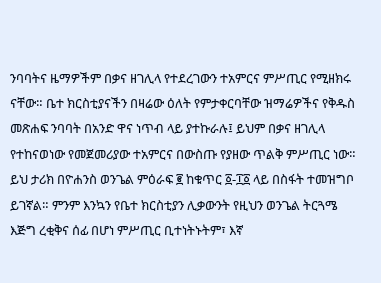ንባባትና ዜማዎችም በቃና ዘገሊላ የተደረገውን ተአምርና ምሥጢር የሚዘክሩ ናቸው። ቤተ ክርስቲያናችን በዛሬው ዕለት የምታቀርባቸው ዝማሬዎችና የቅዱስ መጽሐፍ ንባባት በአንድ ዋና ነጥብ ላይ ያተኩራሉ፤ ይህም በቃና ዘገሊላ የተከናወነው የመጀመሪያው ተአምርና በውስጡ የያዘው ጥልቅ ምሥጢር ነው። ይህ ታሪክ በዮሐንስ ወንጌል ምዕራፍ ፪ ከቁጥር ፩-፲፩ ላይ በስፋት ተመዝግቦ ይገኛል። ምንም እንኳን የቤተ ክርስቲያን ሊቃውንት የዚህን ወንጌል ትርጓሜ እጅግ ረቂቅና ሰፊ በሆነ ምሥጢር ቢተነትኑትም፣ እኛ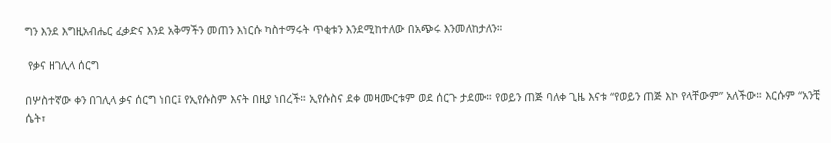ግን እንደ እግዚአብሔር ፈቃድና እንደ አቅማችን መጠን እነርሱ ካስተማሩት ጥቂቱን እንደሚከተለው በአጭሩ እንመለከታለን።

 የቃና ዘገሊላ ሰርግ

በሦስተኛው ቀን በገሊላ ቃና ሰርግ ነበር፤ የኢየሱስም እናት በዚያ ነበረች። ኢየሱስና ደቀ መዛሙርቱም ወደ ሰርጉ ታደሙ። የወይን ጠጅ ባለቀ ጊዜ እናቱ “የወይን ጠጅ እኮ የላቸውም” አለችው። እርሱም “አንቺ ሴት፣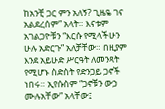ከአንቺ ጋር ምን አለኝ? ጊዜዬ ገና አልደረሰም” አላት። እናቱም አገልጋዮቹን “እርሱ የሚላችሁን ሁሉ አድርጉ” አለቻቸው። በዚያም እንደ አይሁድ ሥርዓት ለመንጻት የሚሆኑ ስድስት የድንጋይ ጋኖች ነበሩ። ኢየሱስም “ጋኖቹን ውኃ ሙሉአቸው” አላቸው፤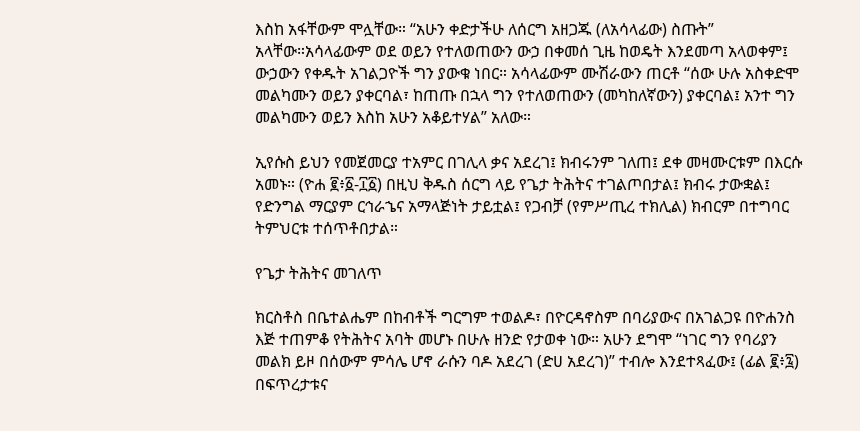እስከ አፋቸውም ሞሏቸው። “አሁን ቀድታችሁ ለሰርግ አዘጋጁ (ለአሳላፊው) ስጡት” አላቸው።አሳላፊውም ወደ ወይን የተለወጠውን ውኃ በቀመሰ ጊዜ ከወዴት እንደመጣ አላወቀም፤ ውኃውን የቀዱት አገልጋዮች ግን ያውቁ ነበር። አሳላፊውም ሙሽራውን ጠርቶ “ሰው ሁሉ አስቀድሞ መልካሙን ወይን ያቀርባል፣ ከጠጡ በኋላ ግን የተለወጠውን (መካከለኛውን) ያቀርባል፤ አንተ ግን መልካሙን ወይን እስከ አሁን አቆይተሃል” አለው።

ኢየሱስ ይህን የመጀመርያ ተአምር በገሊላ ቃና አደረገ፤ ክብሩንም ገለጠ፤ ደቀ መዛሙርቱም በእርሱ አመኑ። (ዮሐ ፪፥፩-፲፩) በዚህ ቅዱስ ሰርግ ላይ የጌታ ትሕትና ተገልጦበታል፤ ክብሩ ታውቋል፤ የድንግል ማርያም ርኅራኄና አማላጅነት ታይቷል፤ የጋብቻ (የምሥጢረ ተክሊል) ክብርም በተግባር ትምህርቱ ተሰጥቶበታል።

የጌታ ትሕትና መገለጥ

ክርስቶስ በቤተልሔም በከብቶች ግርግም ተወልዶ፣ በዮርዳኖስም በባሪያውና በአገልጋዩ በዮሐንስ እጅ ተጠምቆ የትሕትና አባት መሆኑ በሁሉ ዘንድ የታወቀ ነው። አሁን ደግሞ “ነገር ግን የባሪያን መልክ ይዞ በሰውም ምሳሌ ሆኖ ራሱን ባዶ አደረገ (ድሀ አደረገ)” ተብሎ እንደተጻፈው፤ (ፊል ፪፥፯) በፍጥረታቱና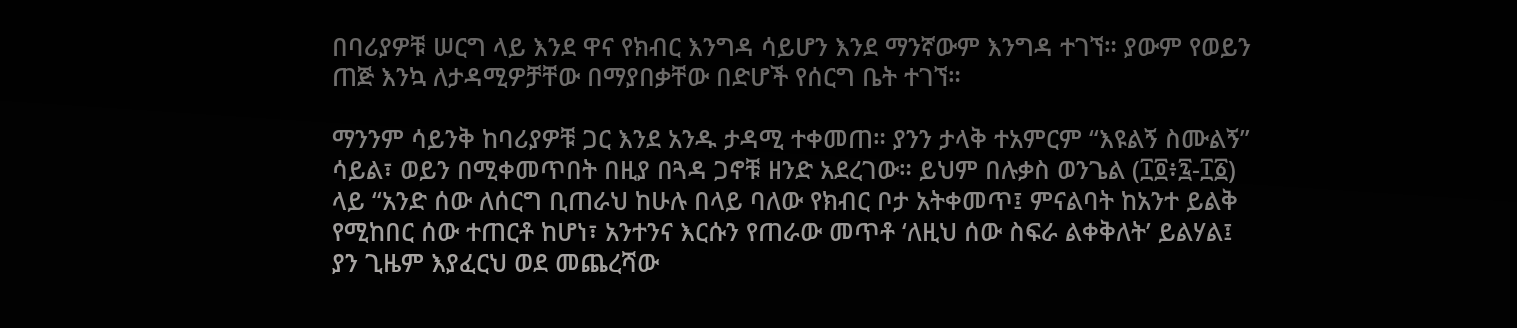በባሪያዎቹ ሠርግ ላይ እንደ ዋና የክብር እንግዳ ሳይሆን እንደ ማንኛውም እንግዳ ተገኘ። ያውም የወይን ጠጅ እንኳ ለታዳሚዎቻቸው በማያበቃቸው በድሆች የሰርግ ቤት ተገኘ።

ማንንም ሳይንቅ ከባሪያዎቹ ጋር እንደ አንዱ ታዳሚ ተቀመጠ። ያንን ታላቅ ተአምርም “እዩልኝ ስሙልኝ” ሳይል፣ ወይን በሚቀመጥበት በዚያ በጓዳ ጋኖቹ ዘንድ አደረገው። ይህም በሉቃስ ወንጌል (፲፬፥፯-፲፩) ላይ “አንድ ሰው ለሰርግ ቢጠራህ ከሁሉ በላይ ባለው የክብር ቦታ አትቀመጥ፤ ምናልባት ከአንተ ይልቅ የሚከበር ሰው ተጠርቶ ከሆነ፣ አንተንና እርሱን የጠራው መጥቶ ‘ለዚህ ሰው ስፍራ ልቀቅለት’ ይልሃል፤ ያን ጊዜም እያፈርህ ወደ መጨረሻው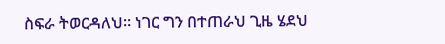ስፍራ ትወርዳለህ። ነገር ግን በተጠራህ ጊዜ ሄደህ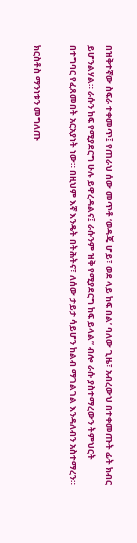በዝቅተኛው ስፍራ ተቀመጥ፤ የጠራህ ሰው መጥቶ ‘ወዳጄ ሆይ፣ ወደ ላይ ከፍ በል’ ባለው ጊዜ፣ አብረውህ በተቀመጡት ፊት ክብር ይሆንልሃል። ራሱን ከፍ የሚያደርግ ሁሉ ይዋረዳልና፤ ራሱንም ዝቅ የሚያደርግ ከፍ ይላል” ብሎ ራሱ ያስተማረውን ትምህርት በተግባር የፈጸመበት አርአያነት ነው። በዚህም እኛ እንዴት በትሕትና፣ ለሰው ታይታ ሳይሆን ከልብ ማገልገል እንዳለብን አስተማረን።

ክርስቶስ ማንነቱን መግለጡ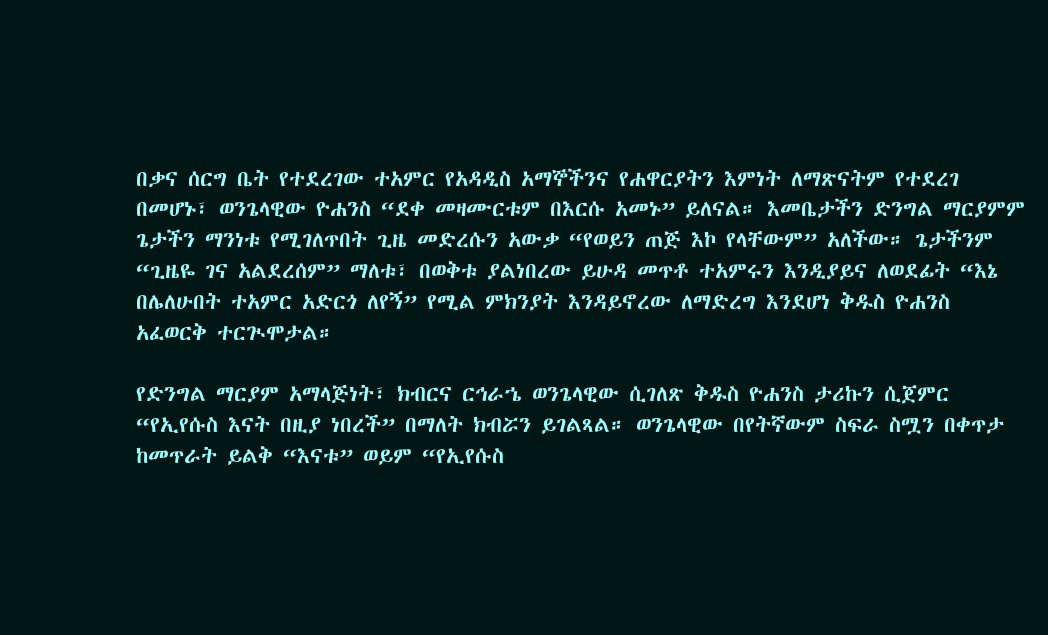በቃና ሰርግ ቤት የተደረገው ተአምር የአዳዲስ አማኞችንና የሐዋርያትን እምነት ለማጽናትም የተደረገ በመሆኑ፣ ወንጌላዊው ዮሐንስ “ደቀ መዛሙርቱም በእርሱ አመኑ” ይለናል። እመቤታችን ድንግል ማርያምም ጌታችን ማንነቱ የሚገለጥበት ጊዜ መድረሱን አውቃ “የወይን ጠጅ እኮ የላቸውም” አለችው። ጌታችንም “ጊዜዬ ገና አልደረሰም” ማለቱ፣ በወቅቱ ያልነበረው ይሁዳ መጥቶ ተአምሩን እንዲያይና ለወደፊት “እኔ በሌለሁበት ተአምር አድርጎ ለየኝ” የሚል ምክንያት እንዳይኖረው ለማድረግ እንደሆነ ቅዱስ ዮሐንስ አፈወርቅ ተርጒሞታል።

የድንግል ማርያም አማላጅነት፣ ክብርና ርኅራኄ ወንጌላዊው ሲገለጽ ቅዱስ ዮሐንስ ታሪኩን ሲጀምር “የኢየሱስ እናት በዚያ ነበረች” በማለት ክብሯን ይገልጻል። ወንጌላዊው በየትኛውም ስፍራ ስሟን በቀጥታ ከመጥራት ይልቅ “እናቱ” ወይም “የኢየሱስ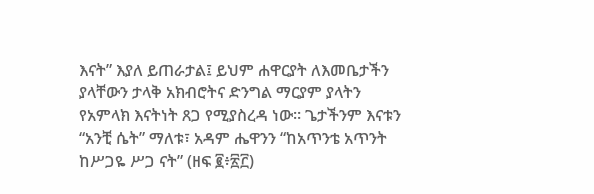እናት” እያለ ይጠራታል፤ ይህም ሐዋርያት ለእመቤታችን ያላቸውን ታላቅ አክብሮትና ድንግል ማርያም ያላትን የአምላክ እናትነት ጸጋ የሚያስረዳ ነው። ጌታችንም እናቱን “አንቺ ሴት” ማለቱ፣ አዳም ሔዋንን “ከአጥንቴ አጥንት ከሥጋዬ ሥጋ ናት” (ዘፍ ፪፥፳፫)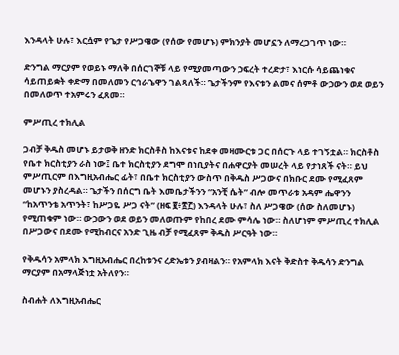እንዳላት ሁሉ፣ እርሷም የጌታ የሥጋዌው (የሰው የመሆኑ) ምክንያት መሆኗን ለማረጋገጥ ነው።

ድንግል ማርያም የወይኑ ማለቅ በሰርገኞቹ ላይ የሚያመጣውን ኃፍረት ተረድታ፣ እነርሱ ሳይጨነቁና ሳይጠይቋት ቀድማ በመለመን ርኅራኄዋን ገልጻለች። ጌታችንም የእናቱን ልመና ሰምቶ ውኃውን ወደ ወይን በመለወጥ ተአምሩን ፈጸመ።

ምሥጢረ ተክሊል

ጋብቻ ቅዱስ መሆኑ ይታወቅ ዘንድ ክርስቶስ ከእናቱና ከደቀ መዛሙርቱ ጋር በሰርጉ ላይ ተገኝቷል። ክርስቶስ የቤተ ክርስቲያን ራስ ነው፤ ቤተ ክርስቲያን ደግሞ በነቢያትና በሐዋርያት መሠረት ላይ የታነጸች ናት። ይህ ምሥጢርም በእግዚአብሔር ፊት፣ በቤተ ክርስቲያን ውስጥ በቅዱስ ሥጋውና በክቡር ደሙ የሚፈጸም መሆኑን ያስረዳል። ጌታችን በሰርግ ቤት እመቤታችንን “አንቺ ሴት” ብሎ መጥራቱ አዳም ሔዋንን “ከአጥንቴ አጥንት፣ ከሥጋዬ ሥጋ ናት” (ዘፍ ፪፥፳፫) እንዳላት ሁሉ፣ ስለ ሥጋዌው (ሰው ስለመሆኑ) የሚጠቁም ነው። ውኃውን ወደ ወይን መለወጡም የከበረ ደሙ ምሳሌ ነው። ስለሆነም ምሥጢረ ተክሊል በሥጋውና በደሙ የሚከብርና አንድ ጊዜ ብቻ የሚፈጸም ቅዱስ ሥርዓት ነው።

የቅዱሳን አምላክ እግዚአብሔር በረከቱንና ረድኤቱን ያብዛልን። የአምላክ እናት ቅድስተ ቅዱሳን ድንግል ማርያም በአማላጅነቷ አትለየን።

ስብሐት ለእግዚአብሔር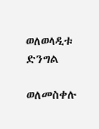ወለወላዲቱ ድንግል

ወለመስቀሉ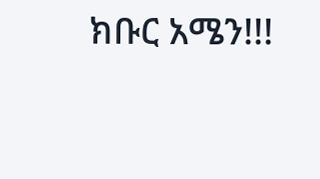ክቡር አሜን!!!